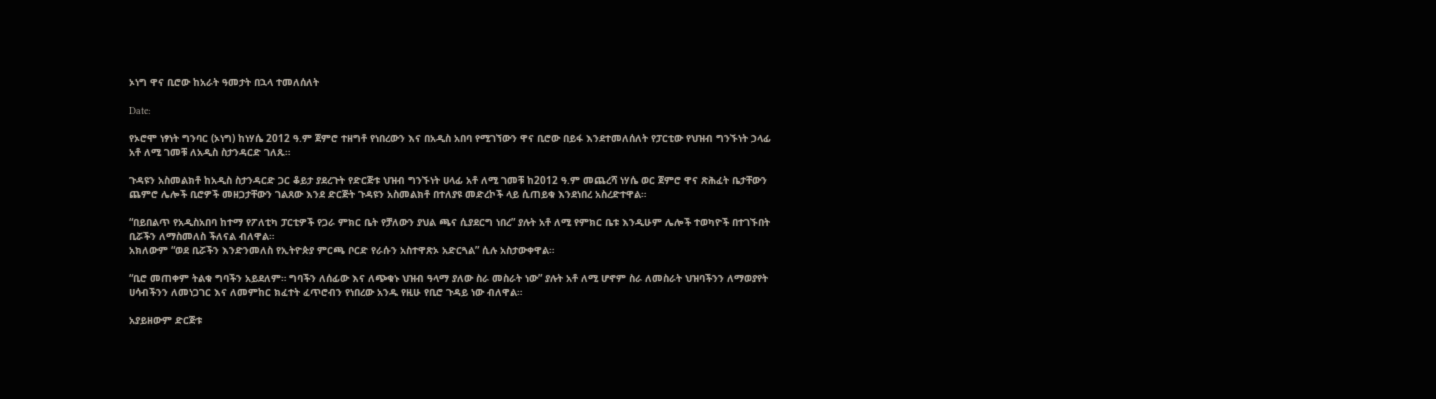ኦነግ ዋና ቢሮው ከአራት ዓመታት በኋላ ተመለሰለት

Date:

የኦሮሞ ነፃነት ግንባር (ኦነግ) ከነሃሴ 2012 ዓ.ም ጀምሮ ተዘግቶ የነበረውን እና በአዲስ አበባ የሚገኘውን ዋና ቢሮው በይፋ እንደተመለሰለት የፓርቲው የህዝብ ግንኙነት ኃላፊ አቶ ለሚ ገመቹ ለአዲስ ስታንዳርድ ገለጹ።

ጉዳዩን አስመልክቶ ከአዲስ ስታንዳርድ ጋር ቆይታ ያደረጉት የድርጅቱ ህዝብ ግንኙነት ሀላፊ አቶ ለሚ ገመቹ ከ2012 ዓ.ም መጨረሻ ነሃሴ ወር ጀምሮ ዋና ጽሕፈት ቤታቸውን ጨምሮ ሌሎች ቢሮዎች መዘጋታቸውን ገልጸው እንደ ድርጅት ጉዳዩን አስመልክቶ በተለያዩ መድረኮች ላይ ሲጠይቁ እንደነበረ አስረድተዋል።

“በይበልጥ የአዲስአበባ ከተማ የፖለቲካ ፓርቲዎች የጋራ ምክር ቤት የቻለውን ያህል ጫና ሲያደርግ ነበረ” ያሉት አቶ ለሚ የምክር ቤቱ እንዲሁም ሌሎች ተወካዮች በተገኙበት ቢሯችን ለማስመለስ ችለናል ብለዋል።
አክለውም “ወደ ቢሯችን እንድንመለስ የኢትዮጵያ ምርጫ ቦርድ የራሱን አስተዋጽኦ አድርጓል” ሲሉ አስታውቀዋል።

“ቢሮ መጠቀም ትልቁ ግባችን አይደለም። ግባችን ለሰፊው እና ለጭቁኑ ህዝብ ዓላማ ያለው ስራ መስራት ነው” ያሉት አቶ ለሚ ሆኖም ስራ ለመስራት ህዝባችንን ለማወያየት ሀሳብችንን ለመነጋገር እና ለመምከር ክፈተት ፈጥሮብን የነበረው አንዱ የዚሁ የቢሮ ጉዳይ ነው ብለዋል።

አያይዘውም ድርጅቱ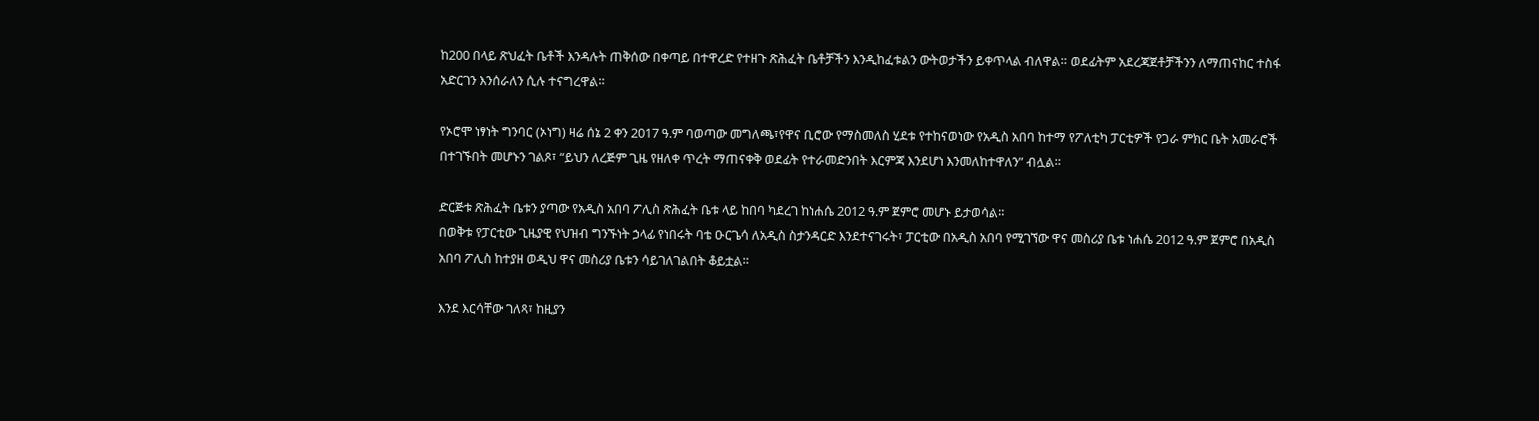ከ200 በላይ ጽህፈት ቤቶች እንዳሉት ጠቅሰው በቀጣይ በተዋረድ የተዘጉ ጽሕፈት ቤቶቻችን እንዲከፈቱልን ውትወታችን ይቀጥላል ብለዋል። ወደፊትም አደረጃጀቶቻችንን ለማጠናከር ተስፋ አድርገን እንሰራለን ሲሉ ተናግረዋል።

የኦሮሞ ነፃነት ግንባር (ኦነግ) ዛሬ ሰኔ 2 ቀን 2017 ዓ.ም ባወጣው መግለጫ፣የዋና ቢሮው የማስመለስ ሂደቱ የተከናወነው የአዲስ አበባ ከተማ የፖለቲካ ፓርቲዎች የጋራ ምክር ቤት አመራሮች በተገኙበት መሆኑን ገልጾ፣ “ይህን ለረጅም ጊዜ የዘለቀ ጥረት ማጠናቀቅ ወደፊት የተራመድንበት እርምጃ እንደሆነ እንመለከተዋለን” ብሏል።

ድርጅቱ ጽሕፈት ቤቱን ያጣው የአዲስ አበባ ፖሊስ ጽሕፈት ቤቱ ላይ ከበባ ካደረገ ከነሐሴ 2012 ዓ.ም ጀምሮ መሆኑ ይታወሳል።
በወቅቱ የፓርቲው ጊዜያዊ የህዝብ ግንኙነት ኃላፊ የነበሩት ባቴ ዑርጌሳ ለአዲስ ስታንዳርድ እንደተናገሩት፣ ፓርቲው በአዲስ አበባ የሚገኘው ዋና መስሪያ ቤቱ ነሐሴ 2012 ዓ.ም ጀምሮ በአዲስ አበባ ፖሊስ ከተያዘ ወዲህ ዋና መስሪያ ቤቱን ሳይገለገልበት ቆይቷል።

እንደ እርሳቸው ገለጻ፣ ከዚያን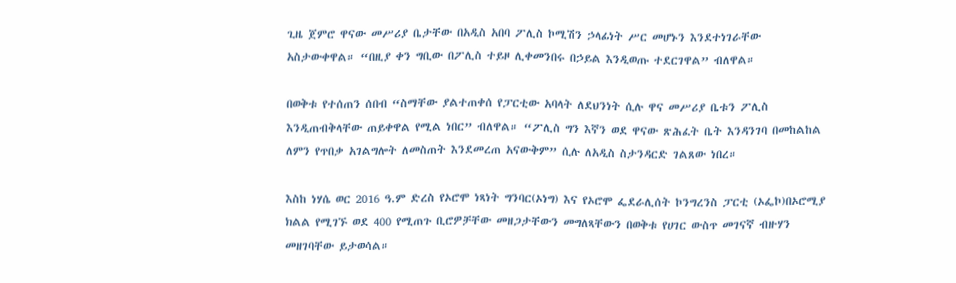ጊዜ ጀምሮ ዋናው መሥሪያ ቤታቸው በአዲስ አበባ ፖሊስ ኮሚሽን ኃላፊነት ሥር መሆኑን እንደተነገራቸው አስታውቀዋል። “በዚያ ቀን ግቢው በፖሊስ ተይዞ ሊቀመንበሩ በኃይል እንዲወጡ ተደርገዋል” ብለዋል።

በወቅቱ የተሰጠን ሰበብ “ስማቸው ያልተጠቀሰ የፓርቲው አባላት ለደህንነት ሲሉ ዋና መሥሪያ ቤቱን ፖሊስ እንዲጠብቅላቸው ጠይቀዋል የሚል ነበር” ብለዋል። “ፖሊስ ግን እኛን ወደ ዋናው ጽሕፈት ቤት እንዳንገባ በመከልከል ለምን የጥበቃ አገልግሎት ለመስጠት እንደመረጠ አናውቅም” ሲሉ ለአዲስ ስታንዳርድ ገልጸው ነበረ።

እስከ ነሃሴ ወር 2016 ዓ.ም ድረስ የኦሮሞ ነጻነት ግንባር(ኦነግ) እና የኦሮሞ ፌደራሊሰት ኮንግረንስ ፓርቲ (ኦፌኮ)በኦሮሚያ ክልል የሚገኙ ወደ 400 የሚጠጉ ቢሮዎቻቸው መዘጋታቸውን መግለጻቸውን በወቅቱ የሀገር ውስጥ መገናኛ ብዙሃን መዘገባቸው ይታወሳል።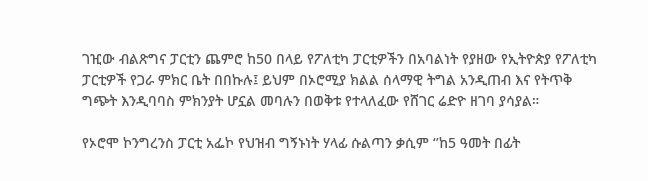ገዢው ብልጽግና ፓርቲን ጨምሮ ከ50 በላይ የፖለቲካ ፓርቲዎችን በአባልነት የያዘው የኢትዮጵያ የፖለቲካ ፓርቲዎች የጋራ ምክር ቤት በበኩሉ፤ ይህም በኦሮሚያ ክልል ሰላማዊ ትግል አንዲጠብ እና የትጥቅ ግጭት እንዲባባስ ምክንያት ሆኗል መባሉን በወቅቱ የተላለፈው የሸገር ሬድዮ ዘገባ ያሳያል።

የኦሮሞ ኮንግረንስ ፓርቲ አፌኮ የህዝብ ግኝኑነት ሃላፊ ሱልጣን ቃሲም ‘’ከ5 ዓመት በፊት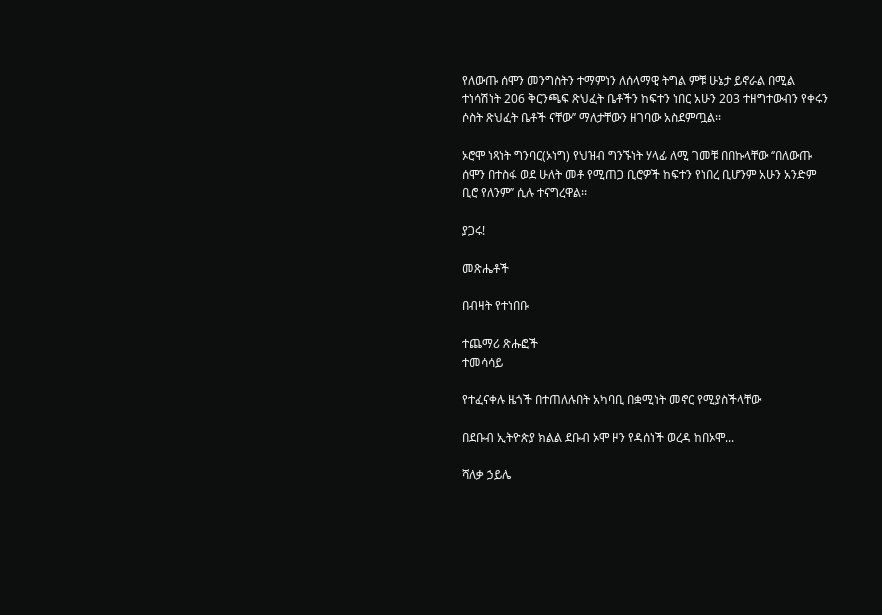የለውጡ ሰሞን መንግስትን ተማምነን ለሰላማዊ ትግል ምቹ ሁኔታ ይኖራል በሚል ተነሳሽነት 206 ቅርንጫፍ ጽህፈት ቤቶችን ከፍተን ነበር አሁን 203 ተዘግተውብን የቀሩን ሶስት ጽህፈት ቤቶች ናቸው’’ ማለታቸውን ዘገባው አስደምጧል፡፡

ኦሮሞ ነጻነት ግንባር(ኦነግ) የህዝብ ግንኙነት ሃላፊ ለሚ ገመቹ በበኩላቸው ‘’በለውጡ ሰሞን በተስፋ ወደ ሁለት መቶ የሚጠጋ ቢሮዎች ከፍተን የነበረ ቢሆንም አሁን አንድም ቢሮ የለንም’’ ሲሉ ተናግረዋል፡፡

ያጋሩ!

መጽሔቶች

በብዛት የተነበቡ

ተጨማሪ ጽሑፎች
ተመሳሳይ

የተፈናቀሉ ዜጎች በተጠለሉበት አካባቢ በቋሚነት መኖር የሚያስችላቸው

በደቡብ ኢትዮጵያ ክልል ደቡብ ኦሞ ዞን የዳሰነች ወረዳ ከበኦሞ...

ሻለቃ ኃይሌ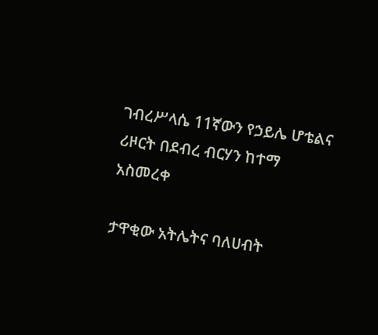ገብረሥላሴ 11ኛውን የኃይሌ ሆቴልና ሪዞርት በደብረ ብርሃን ከተማ አስመረቀ

ታዋቂው አትሌትና ባለሀብት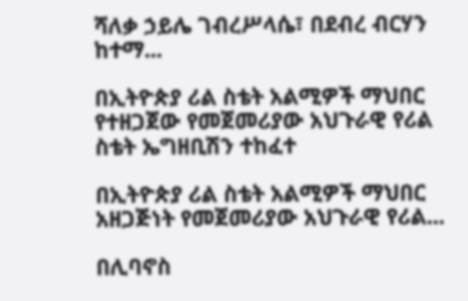ሻለቃ ኃይሌ ገብረሥላሴ፣ በደብረ ብርሃን ከተማ...

በኢትዮጵያ ሪል ስቴት አልሚዎች ማህበር የተዘጋጀው የመጀመሪያው አህጉራዊ የሪል ስቴት ኤግዘቢሽን ተከፈተ

በኢትዮጵያ ሪል ስቴት አልሚዎች ማህበር አዘጋጅነት የመጀመሪያው አህጉራዊ የሪል...

በሊባኖስ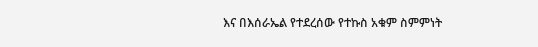እና በእሰራኤል የተደረሰው የተኩስ አቁም ስምምነት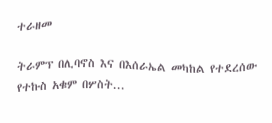ተራዘመ

ትራምፕ በሊባኖስ እና በእሰራኤል መካከል የተደረሰው የተኩስ አቁም በሦስት...